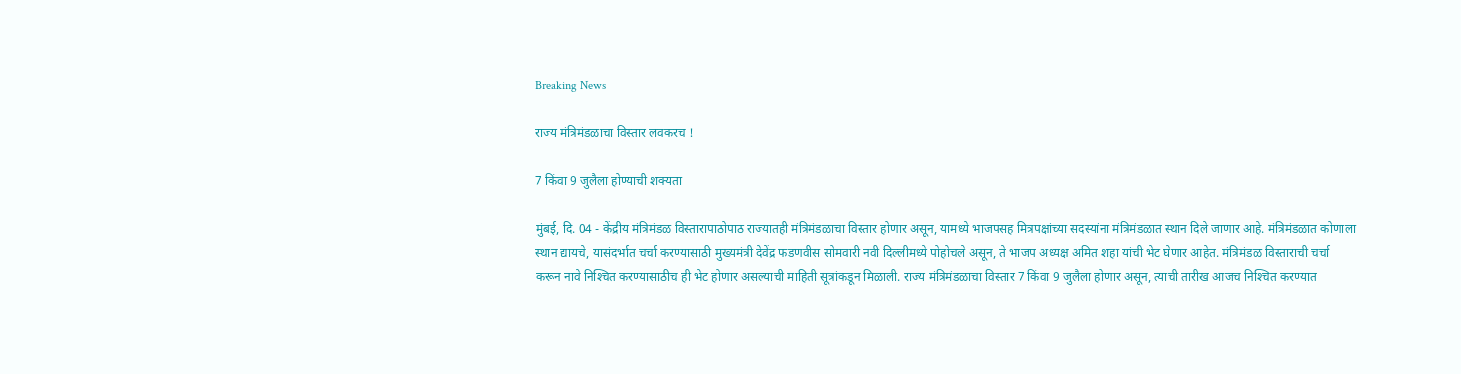Breaking News

राज्य मंत्रिमंडळाचा विस्तार लवकरच !

7 किंवा 9 जुलैला होण्याची शक्यता

मुंबई, दि. 04 - केंद्रीय मंत्रिमंडळ विस्तारापाठोपाठ राज्यातही मंत्रिमंडळाचा विस्तार होणार असून, यामध्ये भाजपसह मित्रपक्षांच्या सदस्यांना मंत्रिमंडळात स्थान दिले जाणार आहे. मंत्रिमंडळात कोणाला स्थान द्यायचे, यासंदर्भात चर्चा करण्यासाठी मुख्यमंत्री देवेंद्र फडणवीस सोमवारी नवी दिल्लीमध्ये पोहोचले असून, ते भाजप अध्यक्ष अमित शहा यांची भेट घेणार आहेत. मंत्रिमंडळ विस्ताराची चर्चा करून नावे निश्‍चित करण्यासाठीच ही भेट होणार असल्याची माहिती सूत्रांकडून मिळाली. राज्य मंत्रिमंडळाचा विस्तार 7 किंवा 9 जुलैला होणार असून, त्याची तारीख आजच निश्‍चित करण्यात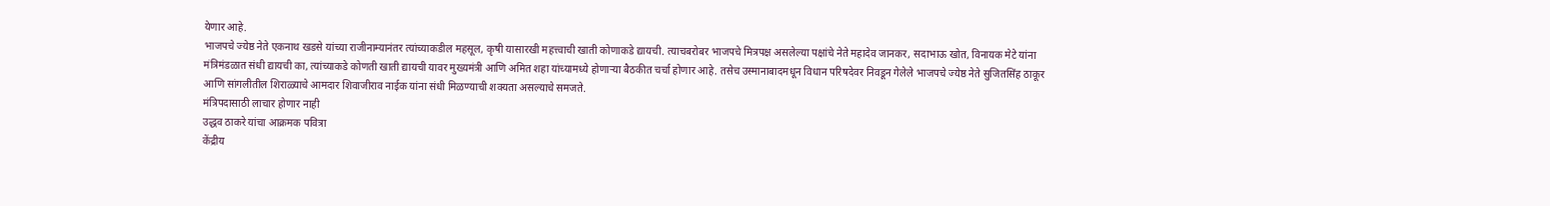येणार आहे.
भाजपचे ज्येष्ठ नेते एकनाथ खडसे यांच्या राजीनाम्यानंतर त्यांच्याकडील महसूल, कृषी यासारखी महत्त्वाची खाती कोणाकडे द्यायची. त्याचबरोबर भाजपचे मित्रपक्ष असलेल्या पक्षांचे नेते महादेव जानकर, सदाभाऊ खोत, विनायक मेटे यांना मंत्रिमंडळात संधी द्यायची का, त्यांच्याकडे कोणती खाती द्यायची यावर मुख्यमंत्री आणि अमित शहा यांच्यामध्ये होणार्‍या बैठकीत चर्चा होणार आहे. तसेच उस्मानाबादमधून विधान परिषदेवर निवडून गेलेले भाजपचे ज्येष्ठ नेते सुजितसिंह ठाकूर आणि सांगलीतील शिराळ्याचे आमदार शिवाजीराव नाईक यांना संधी मिळण्याची शक्यता असल्याचे समजते.
मंत्रिपदासाठी लाचार होणार नाही
उद्धव ठाकरे यांचा आक्रमक पवित्रा
केंद्रीय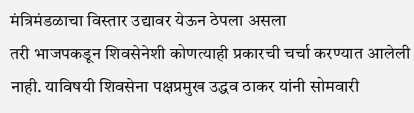मंत्रिमंडळाचा विस्तार उद्यावर येऊन ठेपला असला
तरी भाजपकडून शिवसेनेशी कोणत्याही प्रकारची चर्चा करण्यात आलेली नाही. याविषयी शिवसेना पक्षप्रमुख उद्धव ठाकर यांनी सोमवारी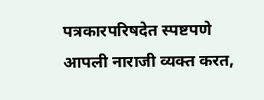पत्रकारपरिषदेत स्पष्टपणे आपली नाराजी व्यक्त करत,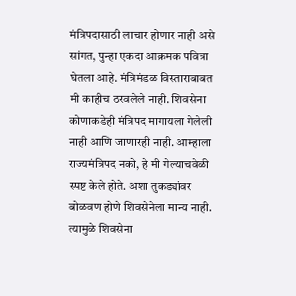मंत्रिपदासाठी लाचार होणार नाही असे सांगत, पुन्हा एकदा आक्रमक पवित्रा घेतला आहे. मंत्रिमंडळ विस्ताराबाबत मी काहीच ठरवलेले नाही. शिवसेना कोणाकडेही मंत्रिपद मागायला गेलेली नाही आणि जाणारही नाही. आम्हाला राज्यमंत्रिपद नको, हे मी गेल्याचवेळी स्पष्ट केले होते. अशा तुकड्यांवर बोळवण होणे शिवसेनेला मान्य नाही. त्यामुळे शिवसेना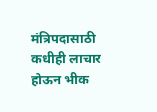मंत्रिपदासाठी कधीही लाचार होऊन भीक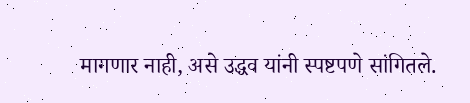मागणार नाही, असे उद्धव यांनी स्पष्टपणे सांगितले.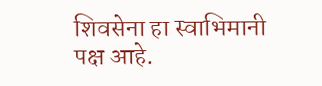शिवसेना हा स्वाभिमानी पक्ष आहे.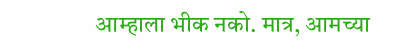आम्हाला भीक नको. मात्र, आमच्या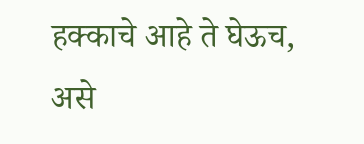हक्काचे आहे ते घेऊच, असे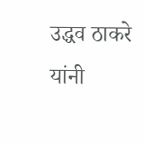उद्धव ठाकरे यांनी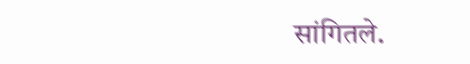सांगितले.